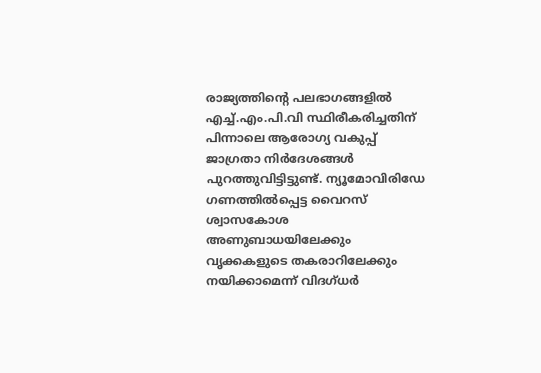രാജ്യത്തിന്റെ പലഭാഗങ്ങളില്‍ എച്ച്.എം.പി.വി സ്ഥിരീകരിച്ചതിന് പിന്നാലെ ആരോഗ്യ വകുപ്പ് ജാഗ്രതാ നിര്‍ദേശങ്ങൾ പുറത്തുവിട്ടിട്ടുണ്ട്. ന്യൂമോവിരിഡേ ഗണത്തില്‍പ്പെട്ട വൈറസ് ശ്വാസകോശ അണുബാധയിലേക്കും വൃക്കകളുടെ തകരാറിലേക്കും നയിക്കാമെന്ന് വിദഗ്ധർ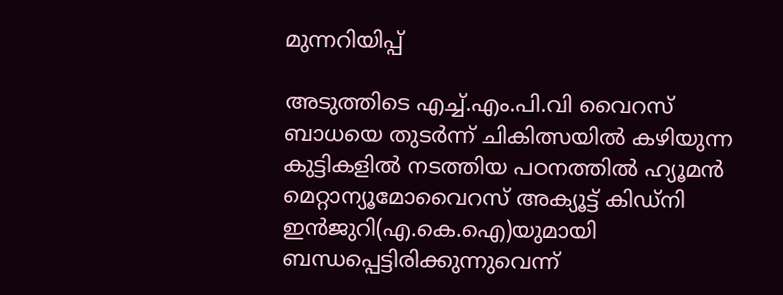മുന്നറിയിപ്പ്

അടുത്തിടെ എച്ച്.എം.പി.വി വൈറസ് ബാധയെ തുടർന്ന് ചികിത്സയില്‍ കഴിയുന്ന കുട്ടികളില്‍ നടത്തിയ പഠനത്തില്‍ ഹ്യൂമന്‍ മെറ്റാന്യൂമോവൈറസ് അക്യൂട്ട് കിഡ്‌നി ഇന്‍ജുറി(എ.കെ.ഐ)യുമായി ബന്ധപ്പെട്ടിരിക്കുന്നുവെന്ന്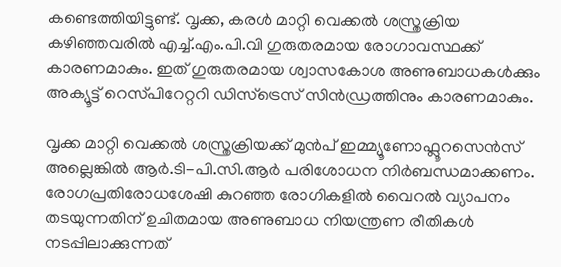കണ്ടെത്തിയിട്ടുണ്ട്. വൃക്ക, കരള്‍ മാറ്റി വെക്കല്‍ ശസ്ത്രക്രിയ കഴിഞ്ഞവരില്‍ എച്ച്.എം.പി.വി ഗുരുതരമായ രോഗാവസ്ഥക്ക് കാരണമാകും. ഇത് ഗുരുതരമായ ശ്വാസകോശ അണുബാധകള്‍ക്കും അക്യൂട്ട് റെസ്‌പിറേറ്ററി ഡിസ്‌ട്രെസ് സിൻഡ്രത്തിനും കാരണമാകും.

വൃക്ക മാറ്റി വെക്കല്‍ ശസ്ത്രക്രിയക്ക് മുന്‍പ് ഇമ്മ്യൂണോഫ്ലൂറസെൻസ് അല്ലെങ്കിൽ ആർ.ടി-പി.സി.ആർ പരിശോധന നിര്‍ബന്ധമാക്കണം. രോഗപ്രതിരോധശേഷി കുറഞ്ഞ രോഗികളിൽ വൈറൽ വ്യാപനം തടയുന്നതിന് ഉചിതമായ അണുബാധ നിയന്ത്രണ രീതികൾ നടപ്പിലാക്കുന്നത്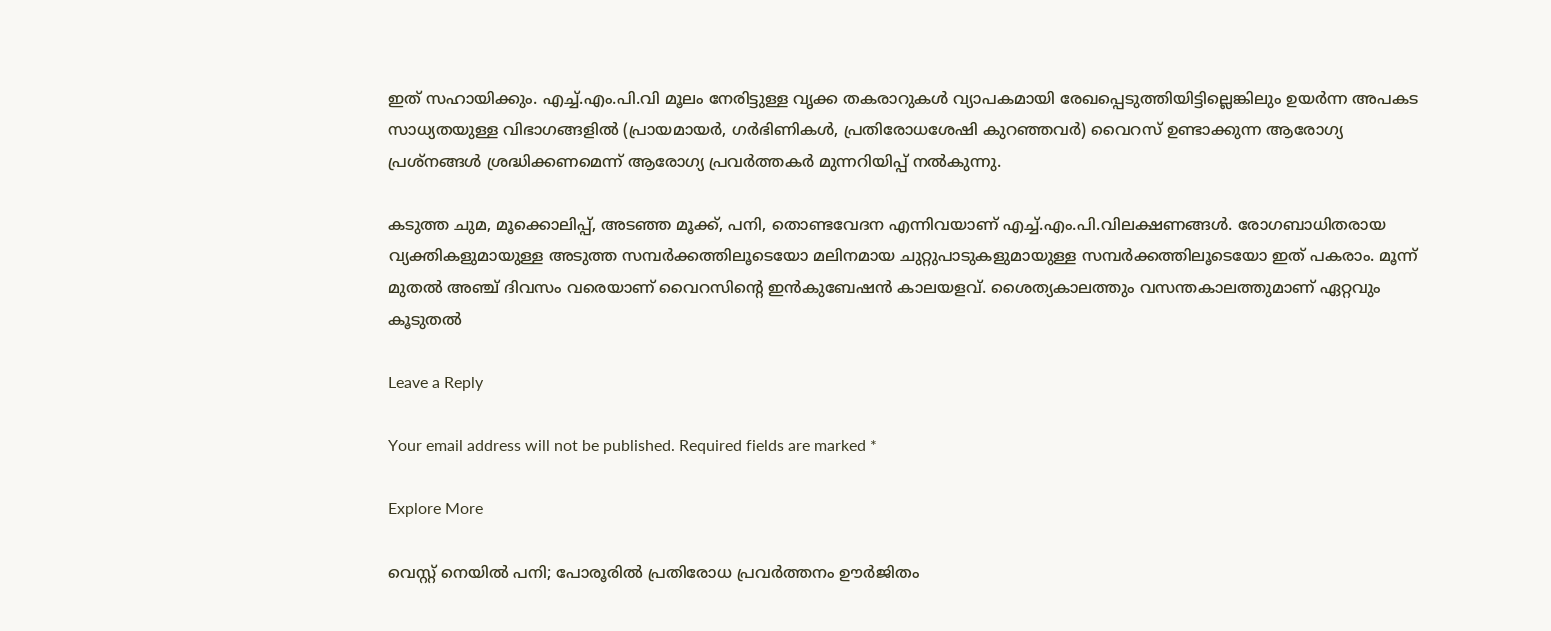ഇത് സഹായിക്കും. എച്ച്.എം.പി.വി മൂലം നേരിട്ടുള്ള വൃക്ക തകരാറുകൾ വ്യാപകമായി രേഖപ്പെടുത്തിയിട്ടില്ലെങ്കിലും ഉയര്‍ന്ന അപകട സാധ്യതയുള്ള വിഭാഗങ്ങളിൽ (പ്രായമായർ, ഗർഭിണികൾ, പ്രതിരോധശേഷി കുറഞ്ഞവർ) വൈറസ് ഉണ്ടാക്കുന്ന ആരോഗ്യ പ്രശ്നങ്ങൾ ശ്രദ്ധിക്കണമെന്ന് ആരോഗ്യ പ്രവർത്തകർ മുന്നറിയിപ്പ് നൽകുന്നു.

കടുത്ത ചുമ, മൂക്കൊലിപ്പ്, അടഞ്ഞ മൂക്ക്, പനി, തൊണ്ടവേദന എന്നിവയാണ് എച്ച്.എം.പി.വിലക്ഷണങ്ങള്‍. രോഗബാധിതരായ വ്യക്തികളുമായുള്ള അടുത്ത സമ്പര്‍ക്കത്തിലൂടെയോ മലിനമായ ചുറ്റുപാടുകളുമായുള്ള സമ്പര്‍ക്കത്തിലൂടെയോ ഇത് പകരാം. മൂന്ന് മുതല്‍ അഞ്ച് ദിവസം വരെയാണ് വൈറസിന്റെ ഇന്‍കുബേഷന്‍ കാലയളവ്. ശൈത്യകാലത്തും വസന്തകാലത്തുമാണ് ഏറ്റവും കൂടുതല്‍

Leave a Reply

Your email address will not be published. Required fields are marked *

Explore More

വെസ്റ്റ് നെയിൽ പനി; പോരൂരിൽ പ്രതിരോധ പ്രവർത്തനം ഊർജിതം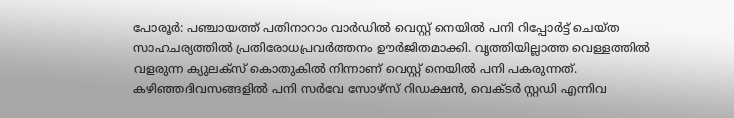പോരൂർ: പഞ്ചായത്ത്‌ പതിനാറാം വാർഡിൽ വെസ്റ്റ് നെയിൽ പനി റിപ്പോർട്ട്‌ ചെയ്ത സാഹചര്യത്തിൽ പ്രതിരോധപ്രവർത്തനം ഊർജിതമാക്കി. വൃത്തിയില്ലാത്ത വെള്ളത്തിൽ വളരുന്ന ക്യുലക്സ് കൊതുകിൽ നിന്നാണ് വെസ്റ്റ് നെയിൽ പനി പകരുന്നത്. കഴിഞ്ഞദിവസങ്ങളിൽ പനി സർവേ സോഴ്സ് റിഡക്ഷൻ, വെക്ടർ സ്റ്റഡി എന്നിവ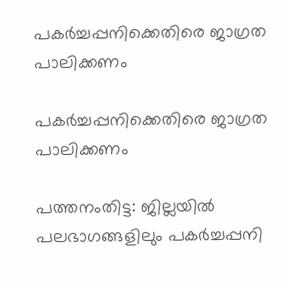പകര്‍ച്ചപ്പനിക്കെതിരെ ജാഗ്രത പാലിക്കണം

പകര്‍ച്ചപ്പനിക്കെതിരെ ജാഗ്രത പാലിക്കണം

പത്തനംതിട്ട: ജില്ലയില്‍ പലഭാഗങ്ങളിലും പകര്‍ച്ചപ്പനി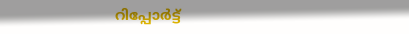റിപ്പോര്‍ട്ട്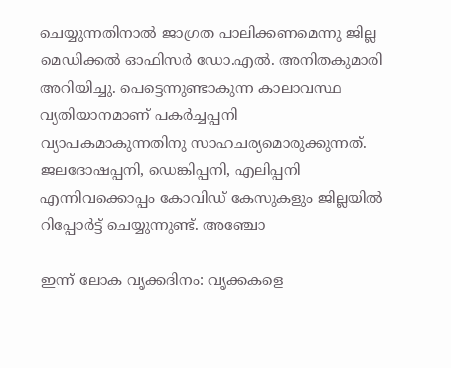ചെയ്യുന്നതിനാല്‍ ജാഗ്രത പാലിക്കണമെന്നു ജില്ല മെഡിക്കല്‍ ഓഫിസര്‍ ഡോ.എല്‍. അനിതകുമാരി അറിയിച്ചു. പെട്ടെന്നുണ്ടാകുന്ന കാലാവസ്ഥ വ്യതിയാനമാണ് പകര്‍ച്ചപ്പനി വ്യാപകമാകുന്നതിനു സാഹചര്യമൊരുക്കുന്നത്. ജലദോഷപ്പനി, ഡെങ്കിപ്പനി, എലിപ്പനി എന്നിവക്കൊപ്പം കോവിഡ് കേസുകളും ജില്ലയില്‍ റിപ്പോര്‍ട്ട് ചെയ്യുന്നുണ്ട്. അഞ്ചോ

ഇന്ന് ലോക വൃക്കദിനം: വൃക്കകളെ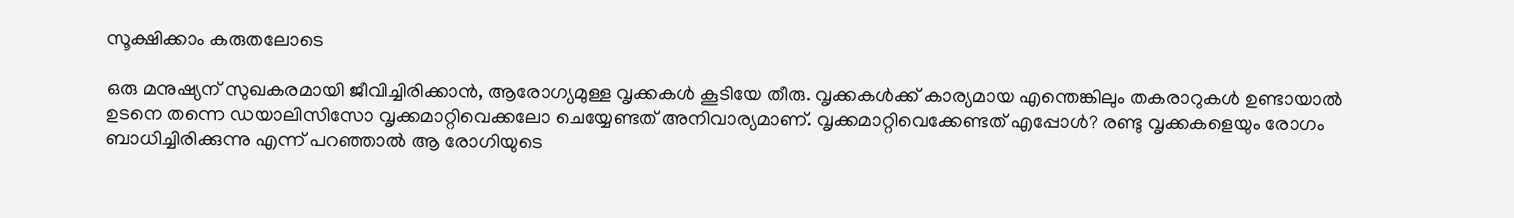സൂക്ഷിക്കാം കരുതലോടെ

ഒരു മനുഷ്യന് സുഖകരമായി ജീവിച്ചിരിക്കാൻ, ആരോഗ്യമുള്ള വൃക്കകൾ കൂടിയേ തീരു. വൃക്കകൾക്ക് കാര്യമായ എന്തെങ്കിലും തകരാറുകൾ ഉണ്ടായാൽ ഉടനെ തന്നെ ഡയാലിസിസോ വൃക്കമാറ്റിവെക്കലോ ചെയ്യേണ്ടത് അനിവാര്യമാണ്. വൃക്കമാറ്റിവെക്കേണ്ടത് എപ്പോൾ? രണ്ടു വൃക്കകളെയും രോഗം ബാധിച്ചിരിക്കുന്നു എന്ന് പറഞ്ഞാൽ ആ രോഗിയുടെ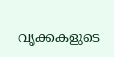വൃക്കകളുടെ